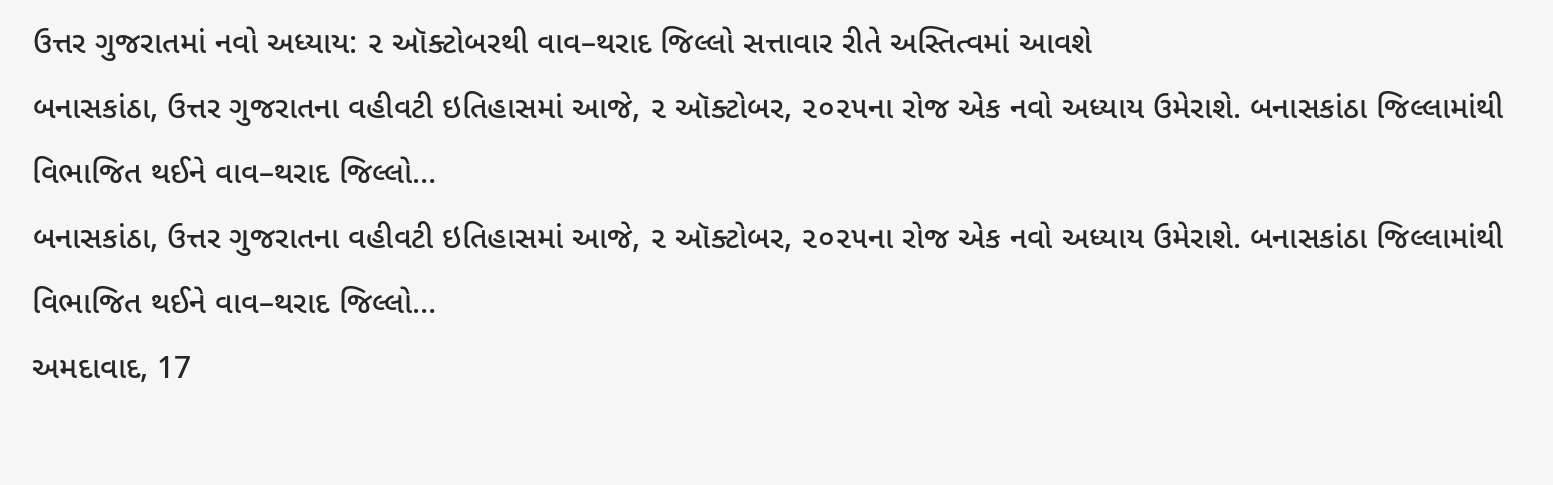ઉત્તર ગુજરાતમાં નવો અધ્યાય: ૨ ઑક્ટોબરથી વાવ–થરાદ જિલ્લો સત્તાવાર રીતે અસ્તિત્વમાં આવશે
બનાસકાંઠા, ઉત્તર ગુજરાતના વહીવટી ઇતિહાસમાં આજે, ૨ ઑક્ટોબર, ૨૦૨૫ના રોજ એક નવો અધ્યાય ઉમેરાશે. બનાસકાંઠા જિલ્લામાંથી વિભાજિત થઈને વાવ–થરાદ જિલ્લો…
બનાસકાંઠા, ઉત્તર ગુજરાતના વહીવટી ઇતિહાસમાં આજે, ૨ ઑક્ટોબર, ૨૦૨૫ના રોજ એક નવો અધ્યાય ઉમેરાશે. બનાસકાંઠા જિલ્લામાંથી વિભાજિત થઈને વાવ–થરાદ જિલ્લો…
અમદાવાદ, 17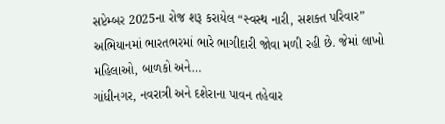સપ્ટેમ્બર 2025ના રોજ શરૂ કરાયેલ “સ્વસ્થ નારી, સશક્ત પરિવાર” અભિયાનમાં ભારતભરમાં ભારે ભાગીદારી જોવા મળી રહી છે. જેમાં લાખો મહિલાઓ, બાળકો અને…
ગાંધીનગર, નવરાત્રી અને દશેરાના પાવન તહેવાર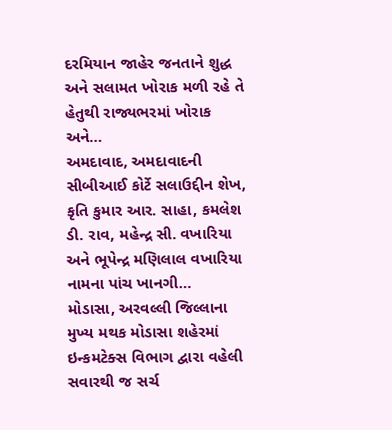દરમિયાન જાહેર જનતાને શુદ્ધ અને સલામત ખોરાક મળી રહે તે હેતુથી રાજ્યભરમાં ખોરાક અને…
અમદાવાદ, અમદાવાદની સીબીઆઈ કોર્ટે સલાઉદ્દીન શેખ, કૃતિ કુમાર આર. સાહા, કમલેશ ડી. રાવ, મહેન્દ્ર સી. વખારિયા અને ભૂપેન્દ્ર મણિલાલ વખારિયા નામના પાંચ ખાનગી…
મોડાસા, અરવલ્લી જિલ્લાના મુખ્ય મથક મોડાસા શહેરમાં ઇન્કમટેક્સ વિભાગ દ્વારા વહેલી સવારથી જ સર્ચ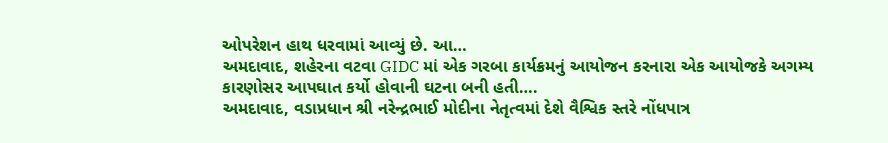ઓપરેશન હાથ ધરવામાં આવ્યું છે. આ…
અમદાવાદ, શહેરના વટવા GIDC માં એક ગરબા કાર્યક્રમનું આયોજન કરનારા એક આયોજકે અગમ્ય કારણોસર આપઘાત કર્યો હોવાની ઘટના બની હતી….
અમદાવાદ, વડાપ્રધાન શ્રી નરેન્દ્રભાઈ મોદીના નેતૃત્વમાં દેશે વૈશ્વિક સ્તરે નોંધપાત્ર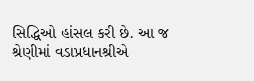સિદ્ધિઓ હાંસલ કરી છે. આ જ શ્રેણીમાં વડાપ્રધાનશ્રીએ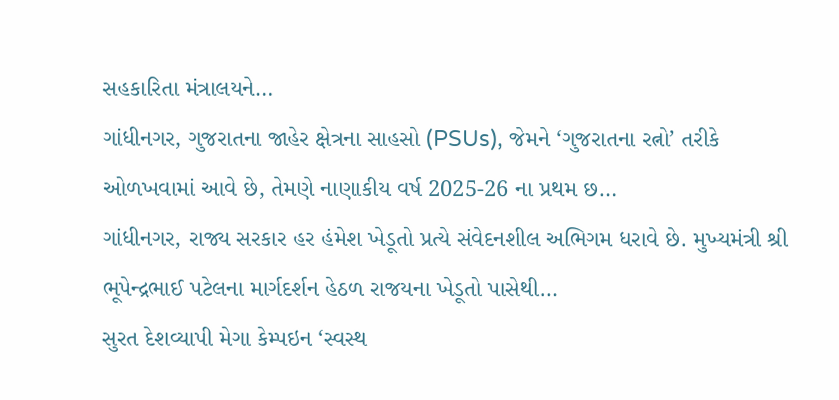સહકારિતા મંત્રાલયને…
ગાંધીનગર, ગુજરાતના જાહેર ક્ષેત્રના સાહસો (PSUs), જેમને ‘ગુજરાતના રત્નો’ તરીકે ઓળખવામાં આવે છે, તેમણે નાણાકીય વર્ષ 2025-26 ના પ્રથમ છ…
ગાંધીનગર, રાજ્ય સરકાર હર હંમેશ ખેડૂતો પ્રત્યે સંવેદનશીલ અભિગમ ધરાવે છે. મુખ્યમંત્રી શ્રી ભૂપેન્દ્રભાઈ પટેલના માર્ગદર્શન હેઠળ રાજયના ખેડૂતો પાસેથી…
સુરત દેશવ્યાપી મેગા કેમ્પઇન ‘સ્વસ્થ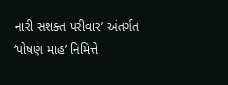નારી સશક્ત પરીવાર’ અંતર્ગત ‘પોષણ માહ’ નિમિત્તે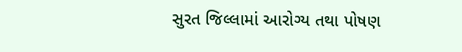સુરત જિલ્લામાં આરોગ્ય તથા પોષણ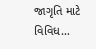જાગૃતિ માટે વિવિધ…